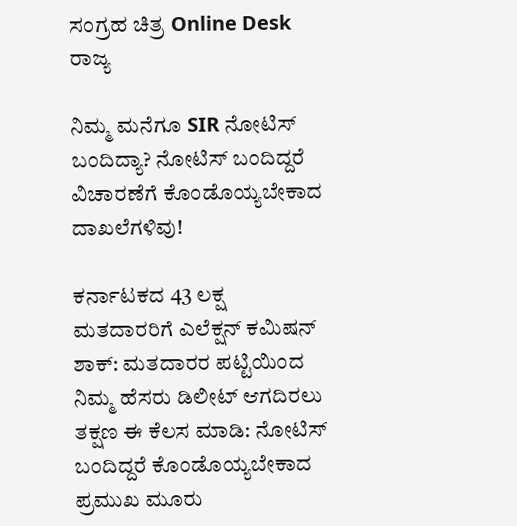ಸಂಗ್ರಹ ಚಿತ್ರ Online Desk
ರಾಜ್ಯ

ನಿಮ್ಮ ಮನೆಗೂ SIR ನೋಟಿಸ್ ಬಂದಿದ್ಯಾ? ನೋಟಿಸ್ ಬಂದಿದ್ದರೆ ವಿಚಾರಣೆಗೆ ಕೊಂಡೊಯ್ಯಬೇಕಾದ ದಾಖಲೆಗಳಿವು!

ಕರ್ನಾಟಕದ 43 ಲಕ್ಷ ಮತದಾರರಿಗೆ ಎಲೆಕ್ಷನ್ ಕಮಿಷನ್ ಶಾಕ್: ಮತದಾರರ ಪಟ್ಟಿಯಿಂದ ನಿಮ್ಮ ಹೆಸರು ಡಿಲೀಟ್ ಆಗದಿರಲು ತಕ್ಷಣ ಈ ಕೆಲಸ ಮಾಡಿ: ನೋಟಿಸ್ ಬಂದಿದ್ದರೆ ಕೊಂಡೊಯ್ಯಬೇಕಾದ ಪ್ರಮುಖ ಮೂರು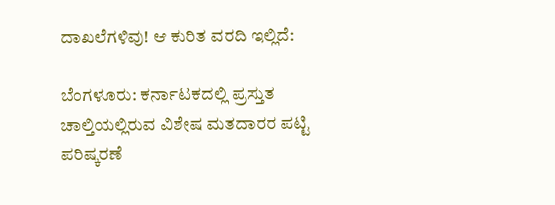ದಾಖಲೆಗಳಿವು! ಆ ಕುರಿತ ವರದಿ ಇಲ್ಲಿದೆ:

ಬೆಂಗಳೂರು: ಕರ್ನಾಟಕದಲ್ಲಿ ಪ್ರಸ್ತುತ ಚಾಲ್ತಿಯಲ್ಲಿರುವ ವಿಶೇಷ ಮತದಾರರ ಪಟ್ಟಿ ಪರಿಷ್ಕರಣೆ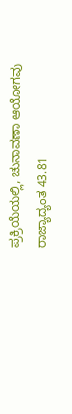ಪ್ರಕ್ರಿಯೆಯಲ್ಲಿ, ಚುನಾವಣಾ ಆಯೋಗವು ರಾಜ್ಯಾದ್ಯಂತ 43.81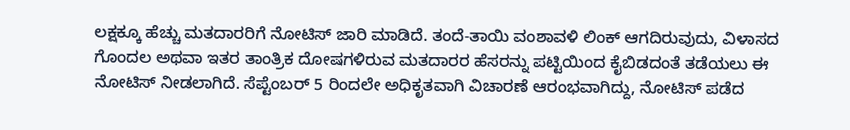ಲಕ್ಷಕ್ಕೂ ಹೆಚ್ಚು ಮತದಾರರಿಗೆ ನೋಟಿಸ್‌ ಜಾರಿ ಮಾಡಿದೆ. ತಂದೆ-ತಾಯಿ ವಂಶಾವಳಿ ಲಿಂಕ್ ಆಗದಿರುವುದು, ವಿಳಾಸದ ಗೊಂದಲ ಅಥವಾ ಇತರ ತಾಂತ್ರಿಕ ದೋಷಗಳಿರುವ ಮತದಾರರ ಹೆಸರನ್ನು ಪಟ್ಟಿಯಿಂದ ಕೈಬಿಡದಂತೆ ತಡೆಯಲು ಈ ನೋಟಿಸ್ ನೀಡಲಾಗಿದೆ. ಸೆಪ್ಟೆಂಬರ್ 5 ರಿಂದಲೇ ಅಧಿಕೃತವಾಗಿ ವಿಚಾರಣೆ ಆರಂಭವಾಗಿದ್ದು, ನೋಟಿಸ್ ಪಡೆದ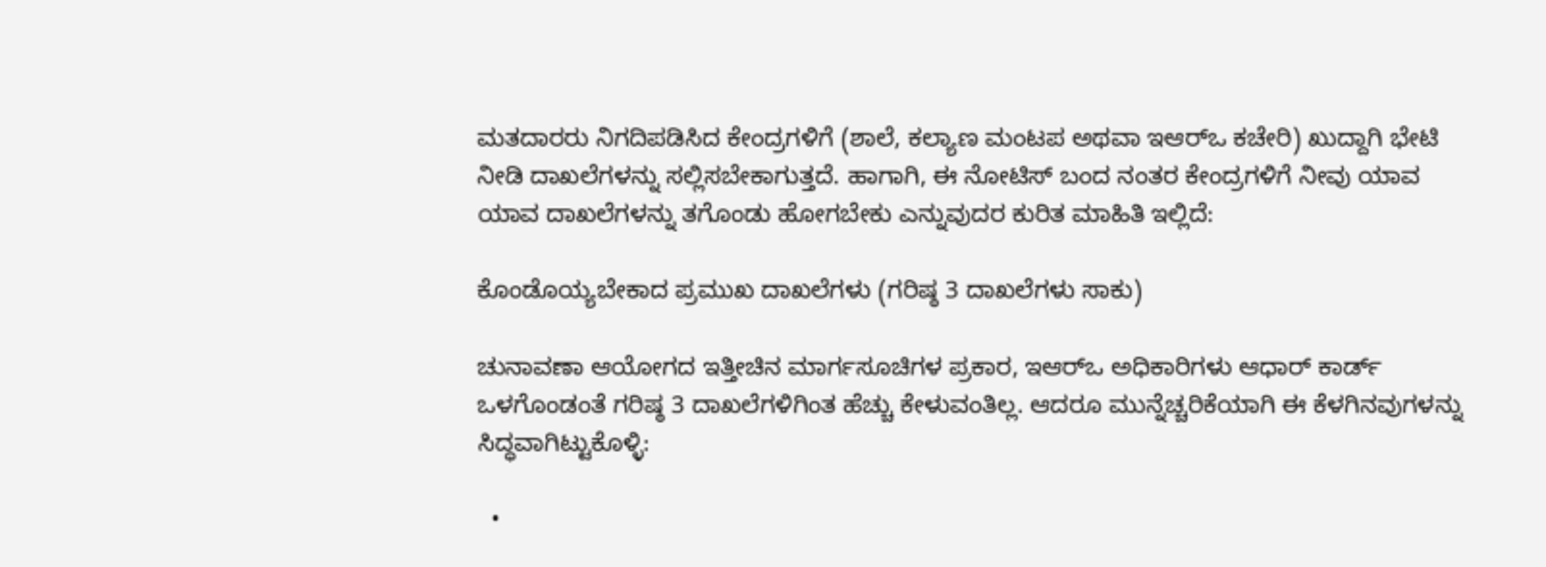ಮತದಾರರು ನಿಗದಿಪಡಿಸಿದ ಕೇಂದ್ರಗಳಿಗೆ (ಶಾಲೆ, ಕಲ್ಯಾಣ ಮಂಟಪ ಅಥವಾ ಇಆರ್‌ಒ ಕಚೇರಿ) ಖುದ್ದಾಗಿ ಭೇಟಿ ನೀಡಿ ದಾಖಲೆಗಳನ್ನು ಸಲ್ಲಿಸಬೇಕಾಗುತ್ತದೆ. ಹಾಗಾಗಿ, ಈ ನೋಟಿಸ್‌ ಬಂದ ನಂತರ ಕೇಂದ್ರಗಳಿಗೆ ನೀವು ಯಾವ ಯಾವ ದಾಖಲೆಗಳನ್ನು ತಗೊಂಡು ಹೋಗಬೇಕು ಎನ್ನುವುದರ ಕುರಿತ ಮಾಹಿತಿ ಇಲ್ಲಿದೆ:

ಕೊಂಡೊಯ್ಯಬೇಕಾದ ಪ್ರಮುಖ ದಾಖಲೆಗಳು (ಗರಿಷ್ಠ 3 ದಾಖಲೆಗಳು ಸಾಕು)

ಚುನಾವಣಾ ಆಯೋಗದ ಇತ್ತೀಚಿನ ಮಾರ್ಗಸೂಚಿಗಳ ಪ್ರಕಾರ, ಇಆರ್‌ಒ ಅಧಿಕಾರಿಗಳು ಆಧಾರ್ ಕಾರ್ಡ್ ಒಳಗೊಂಡಂತೆ ಗರಿಷ್ಠ 3 ದಾಖಲೆಗಳಿಗಿಂತ ಹೆಚ್ಚು ಕೇಳುವಂತಿಲ್ಲ. ಆದರೂ ಮುನ್ನೆಚ್ಚರಿಕೆಯಾಗಿ ಈ ಕೆಳಗಿನವುಗಳನ್ನು ಸಿದ್ಧವಾಗಿಟ್ಟುಕೊಳ್ಳಿ:

  •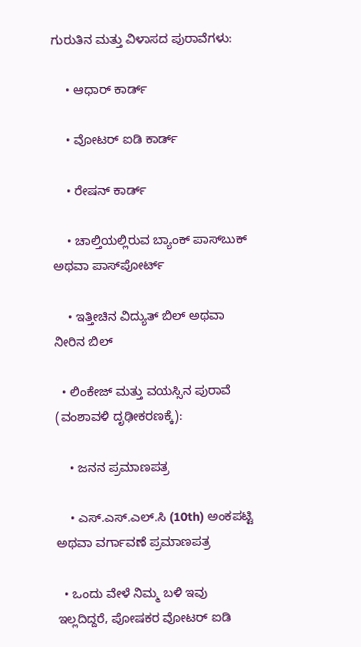ಗುರುತಿನ ಮತ್ತು ವಿಳಾಸದ ಪುರಾವೆಗಳು:

    • ಆಧಾರ್ ಕಾರ್ಡ್

    • ವೋಟರ್ ಐಡಿ ಕಾರ್ಡ್

    • ರೇಷನ್ ಕಾರ್ಡ್

    • ಚಾಲ್ತಿಯಲ್ಲಿರುವ ಬ್ಯಾಂಕ್ ಪಾಸ್‌ಬುಕ್ ಅಥವಾ ಪಾಸ್‌ಪೋರ್ಟ್

    • ಇತ್ತೀಚಿನ ವಿದ್ಯುತ್ ಬಿಲ್ ಅಥವಾ ನೀರಿನ ಬಿಲ್

  • ಲಿಂಕೇಜ್ ಮತ್ತು ವಯಸ್ಸಿನ ಪುರಾವೆ (ವಂಶಾವಳಿ ದೃಢೀಕರಣಕ್ಕೆ):

    • ಜನನ ಪ್ರಮಾಣಪತ್ರ

    • ಎಸ್.ಎಸ್.ಎಲ್.ಸಿ (10th) ಅಂಕಪಟ್ಟಿ ಅಥವಾ ವರ್ಗಾವಣೆ ಪ್ರಮಾಣಪತ್ರ

  • ಒಂದು ವೇಳೆ ನಿಮ್ಮ ಬಳಿ ಇವು ಇಲ್ಲದಿದ್ದರೆ, ಪೋಷಕರ ವೋಟರ್ ಐಡಿ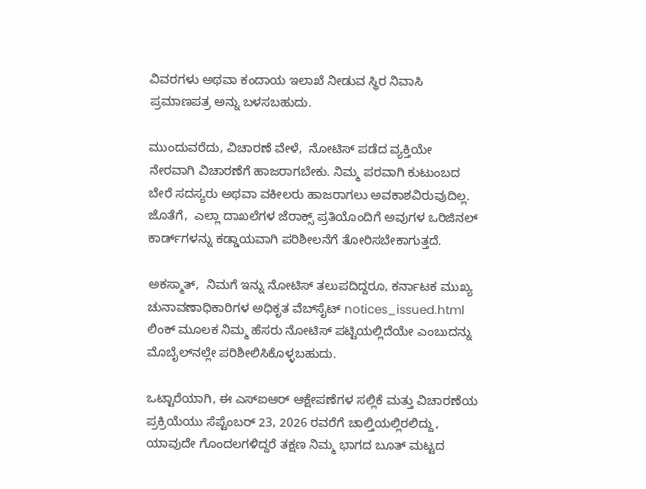ವಿವರಗಳು ಅಥವಾ ಕಂದಾಯ ಇಲಾಖೆ ನೀಡುವ ಸ್ಥಿರ ನಿವಾಸಿ ಪ್ರಮಾಣಪತ್ರ ಅನ್ನು ಬಳಸಬಹುದು.

ಮುಂದುವರೆದು, ವಿಚಾರಣೆ ವೇಳೆ,  ನೋಟಿಸ್ ಪಡೆದ ವ್ಯಕ್ತಿಯೇ ನೇರವಾಗಿ ವಿಚಾರಣೆಗೆ ಹಾಜರಾಗಬೇಕು. ನಿಮ್ಮ ಪರವಾಗಿ ಕುಟುಂಬದ ಬೇರೆ ಸದಸ್ಯರು ಅಥವಾ ವಕೀಲರು ಹಾಜರಾಗಲು ಅವಕಾಶವಿರುವುದಿಲ್ಲ. ಜೊತೆಗೆ,  ಎಲ್ಲಾ ದಾಖಲೆಗಳ ಜೆರಾಕ್ಸ್ ಪ್ರತಿಯೊಂದಿಗೆ ಅವುಗಳ ಒರಿಜಿನಲ್ ಕಾರ್ಡ್‌ಗಳನ್ನು ಕಡ್ಡಾಯವಾಗಿ ಪರಿಶೀಲನೆಗೆ ತೋರಿಸಬೇಕಾಗುತ್ತದೆ.

ಅಕಸ್ಮಾತ್,  ನಿಮಗೆ ಇನ್ನು ನೋಟಿಸ್ ತಲುಪದಿದ್ದರೂ, ಕರ್ನಾಟಕ ಮುಖ್ಯ ಚುನಾವಣಾಧಿಕಾರಿಗಳ ಅಧಿಕೃತ ವೆಬ್‌ಸೈಟ್‌ notices_issued.html ಲಿಂಕ್ ಮೂಲಕ ನಿಮ್ಮ ಹೆಸರು ನೋಟಿಸ್ ಪಟ್ಟಿಯಲ್ಲಿದೆಯೇ ಎಂಬುದನ್ನು ಮೊಬೈಲ್‌ನಲ್ಲೇ ಪರಿಶೀಲಿಸಿಕೊಳ್ಳಬಹುದು.

ಒಟ್ಟಾರೆಯಾಗಿ, ಈ ಎಸ್‌ಐಆರ್ ಆಕ್ಷೇಪಣೆಗಳ ಸಲ್ಲಿಕೆ ಮತ್ತು ವಿಚಾರಣೆಯ ಪ್ರಕ್ರಿಯೆಯು ಸೆಪ್ಟೆಂಬರ್ 23, 2026 ರವರೆಗೆ ಚಾಲ್ತಿಯಲ್ಲಿರಲಿದ್ದು, ಯಾವುದೇ ಗೊಂದಲಗಳಿದ್ದರೆ ತಕ್ಷಣ ನಿಮ್ಮ ಭಾಗದ ಬೂತ್ ಮಟ್ಟದ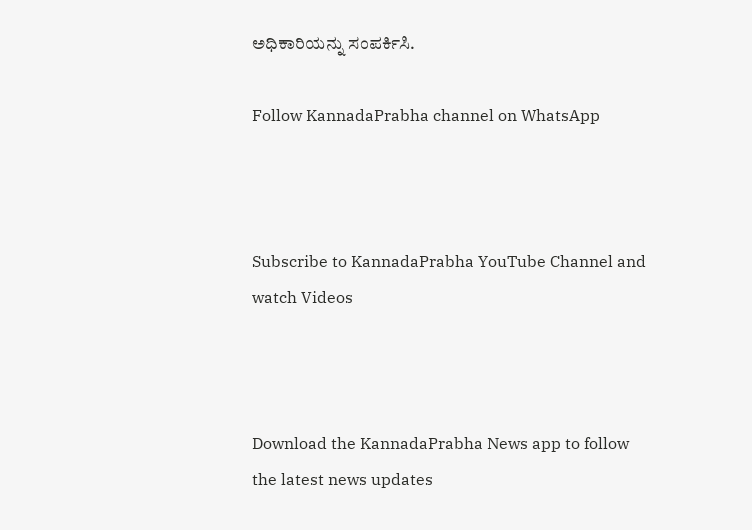ಅಧಿಕಾರಿಯನ್ನು ಸಂಪರ್ಕಿಸಿ.

Follow KannadaPrabha channel on WhatsApp



Subscribe to KannadaPrabha YouTube Channel and watch Videos



Download the KannadaPrabha News app to follow the latest news updates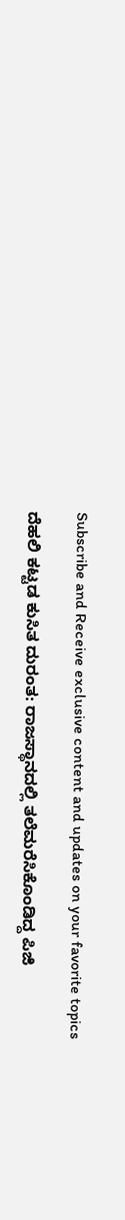Subscribe and Receive exclusive content and updates on your favorite topics

ದೆಹಲಿ ಕಟ್ಟಡ ಕುಸಿತ ದುರಂತ: ರಾಜಸ್ಥಾನದಲ್ಲಿ ತಲೆಮರೆಸಿಕೊಂಡಿದ್ದ ಪಿಜಿ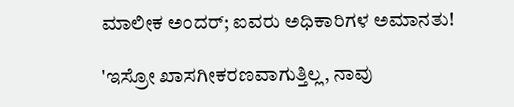ಮಾಲೀಕ ಅಂದರ್; ಐವರು ಅಧಿಕಾರಿಗಳ ಅಮಾನತು!

'ಇಸ್ರೋ ಖಾಸಗೀಕರಣವಾಗುತ್ತಿಲ್ಲ, ನಾವು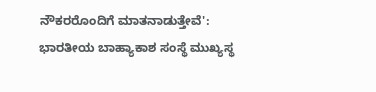ನೌಕರರೊಂದಿಗೆ ಮಾತನಾಡುತ್ತೇವೆ': ಭಾರತೀಯ ಬಾಹ್ಯಾಕಾಶ ಸಂಸ್ಥೆ ಮುಖ್ಯಸ್ಥ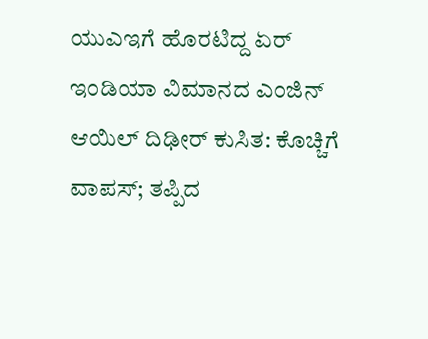ಯುಎಇಗೆ ಹೊರಟಿದ್ದ ಏರ್ ಇಂಡಿಯಾ ವಿಮಾನದ ಎಂಜಿನ್ ಆಯಿಲ್ ದಿಢೀರ್ ಕುಸಿತ: ಕೊಚ್ಚಿಗೆ ವಾಪಸ್; ತಪ್ಪಿದ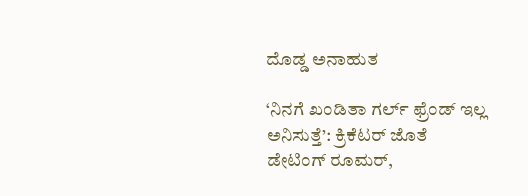ದೊಡ್ಡ ಅನಾಹುತ

‘ನಿನಗೆ ಖಂಡಿತಾ ಗರ್ಲ್ ಫ್ರೆಂಡ್ ಇಲ್ಲ ಅನಿಸುತ್ತೆ’: ಕ್ರಿಕೆಟರ್ ಜೊತೆ ಡೇಟಿಂಗ್ ರೂಮರ್‌,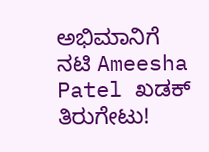ಅಭಿಮಾನಿಗೆ ನಟಿ Ameesha Patel ಖಡಕ್ ತಿರುಗೇಟು!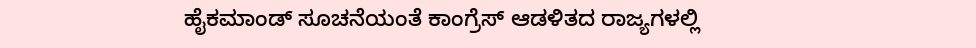ಹೈಕಮಾಂಡ್ ಸೂಚನೆಯಂತೆ ಕಾಂಗ್ರೆಸ್ ಆಡಳಿತದ ರಾಜ್ಯಗಳಲ್ಲಿ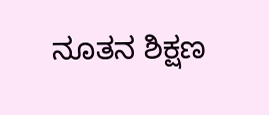ನೂತನ ಶಿಕ್ಷಣ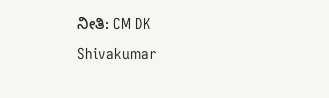ನೀತಿ: CM DK Shivakumar